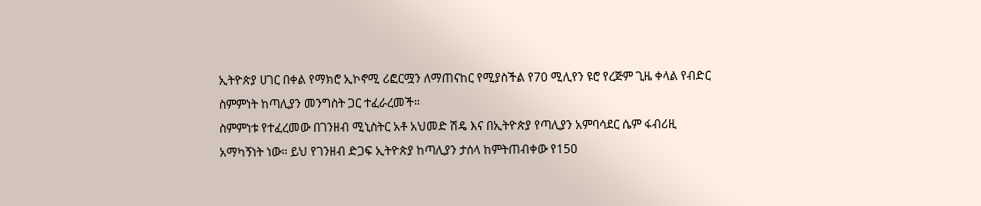ኢትዮጵያ ሀገር በቀል የማክሮ ኢኮኖሚ ሪፎርሟን ለማጠናከር የሚያስችል የ70 ሚሊየን ዩሮ የረጅም ጊዜ ቀላል የብድር ስምምነት ከጣሊያን መንግስት ጋር ተፈራረመች።
ስምምነቱ የተፈረመው በገንዘብ ሚኒስትር አቶ አህመድ ሽዴ እና በኢትዮጵያ የጣሊያን አምባሳደር ሴም ፋብሪዚ አማካኝነት ነው። ይህ የገንዘብ ድጋፍ ኢትዮጵያ ከጣሊያን ታሰላ ከምትጠብቀው የ150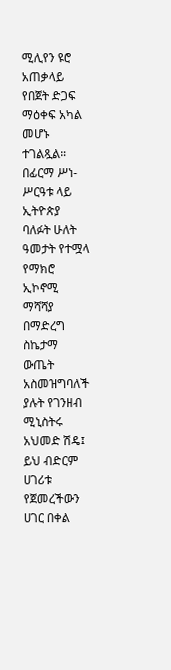ሚሊየን ዩሮ አጠቃላይ የበጀት ድጋፍ ማዕቀፍ አካል መሆኑ ተገልጿል።
በፊርማ ሥነ-ሥርዓቱ ላይ ኢትዮጵያ ባለፉት ሁለት ዓመታት የተሟላ የማክሮ ኢኮኖሚ ማሻሻያ በማድረግ ስኬታማ ውጤት አስመዝግባለች ያሉት የገንዘብ ሚኒስትሩ አህመድ ሽዴ፤ ይህ ብድርም ሀገሪቱ የጀመረችውን ሀገር በቀል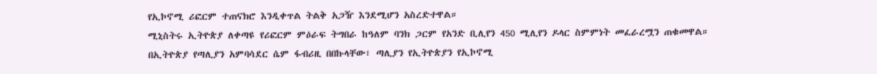የኢኮኖሚ ሪፎርም ተጠናክሮ እንዲቀጥል ትልቅ አጋዥ እንደሚሆን አስረድተዋል።
ሚኒስትሩ ኢትዮጵያ ለቀጣዩ የሪፎርም ምዕራፍ ትግበራ ከዓለም ባንክ ጋርም የአንድ ቢሊየን 450 ሚሊየን ዶላር ስምምነት መፈራረሟን ጠቁመዋል።
በኢትዮጵያ የጣሊያን አምባሳደር ሴም ፋብሪዚ በበኩላቸው፣ ጣሊያን የኢትዮጵያን የኢኮኖሚ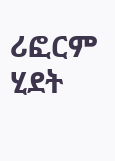ሪፎርም ሂደት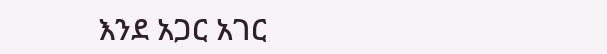እንደ አጋር አገር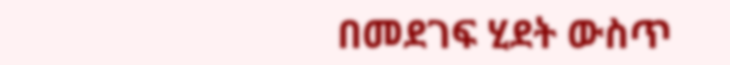በመደገፍ ሂደት ውስጥ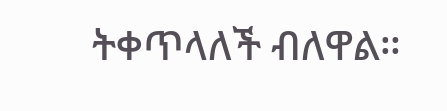ትቀጥላለች ብለዋል።